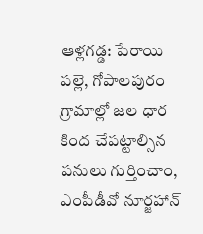ఆళ్లగడ్డ: పేరాయి పల్లె, గోపాలపురం గ్రామాల్లో జల ధార కింద చేపట్టాల్సిన పనులు గుర్తించాం, ఎంపీడీవో నూర్జహాన్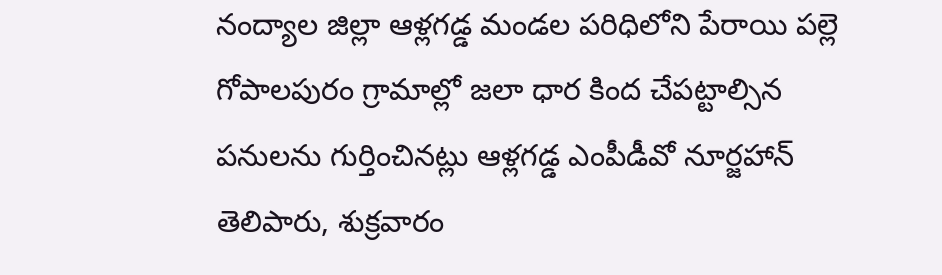నంద్యాల జిల్లా ఆళ్లగడ్డ మండల పరిధిలోని పేరాయి పల్లె గోపాలపురం గ్రామాల్లో జలా ధార కింద చేపట్టాల్సిన పనులను గుర్తించినట్లు ఆళ్లగడ్డ ఎంపీడీవో నూర్జహాన్ తెలిపారు, శుక్రవారం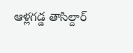ఆళ్లగడ్డ తాసిల్దార్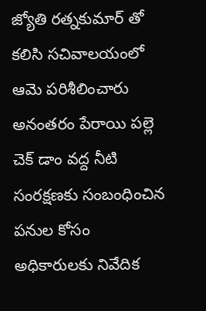జ్యోతి రత్నకుమార్ తో కలిసి సచివాలయంలో ఆమె పరిశీలించారు అనంతరం పేరాయి పల్లె చెక్ డాం వద్ద నీటి సంరక్షణకు సంబంధించిన పనుల కోసం అధికారులకు నివేదిక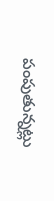పంపుతున్నట్లు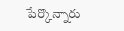పేర్కొన్నారు